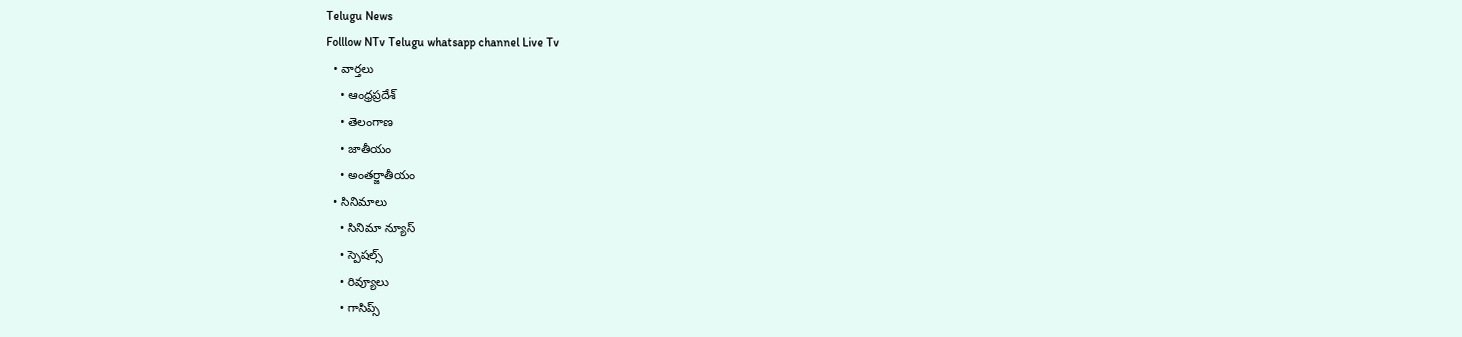Telugu News
Folllow NTv Telugu whatsapp channel Live Tv
  • వార్తలు
    • ఆంధ్రప్రదేశ్
    • తెలంగాణ
    • జాతీయం
    • అంతర్జాతీయం
  • సినిమాలు
    • సినిమా న్యూస్
    • స్పెషల్స్
    • రివ్యూలు
    • గాసిప్స్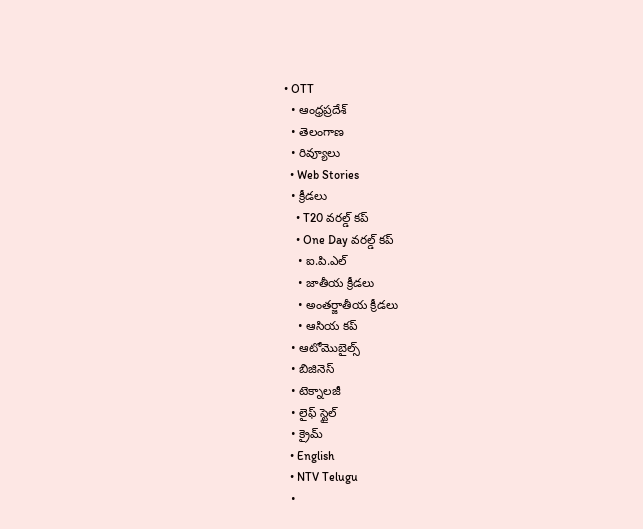• OTT
  • ఆంధ్రప్రదేశ్
  • తెలంగాణ
  • రివ్యూలు
  • Web Stories
  • క్రీడలు
    • T20 వరల్డ్ కప్
    • One Day వరల్డ్ కప్
    • ఐ.పి.ఎల్
    • జాతీయ క్రీడలు
    • అంతర్జాతీయ క్రీడలు
    • ఆసియ కప్
  • ఆటోమొబైల్స్
  • బిజినెస్‌
  • టెక్నాలజీ
  • లైఫ్ స్టైల్
  • క్రైమ్
  • English
  • NTV Telugu
  •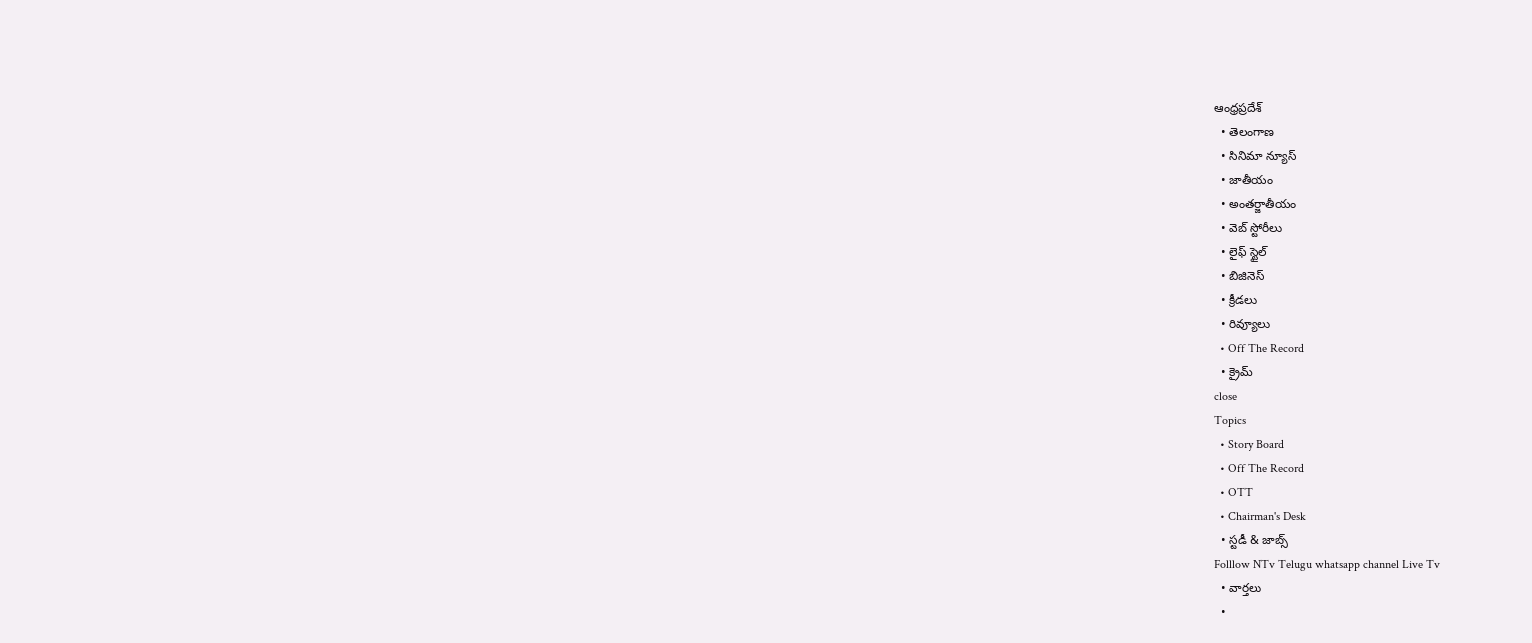ఆంధ్రప్రదేశ్
  • తెలంగాణ
  • సినిమా న్యూస్
  • జాతీయం
  • అంతర్జాతీయం
  • వెబ్ స్టోరీలు
  • లైఫ్ స్టైల్
  • బిజినెస్‌
  • క్రీడలు
  • రివ్యూలు
  • Off The Record
  • క్రైమ్
close
Topics
  • Story Board
  • Off The Record
  • OTT
  • Chairman's Desk
  • స్టడీ & జాబ్స్
Folllow NTv Telugu whatsapp channel Live Tv
  • వార్తలు
  •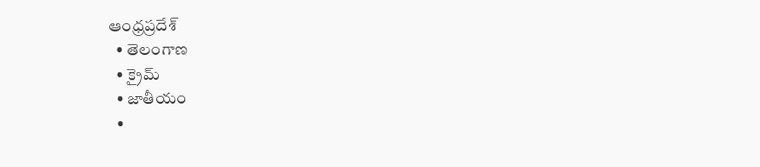ఆంధ్రప్రదేశ్
  • తెలంగాణ
  • క్రైమ్
  • జాతీయం
  •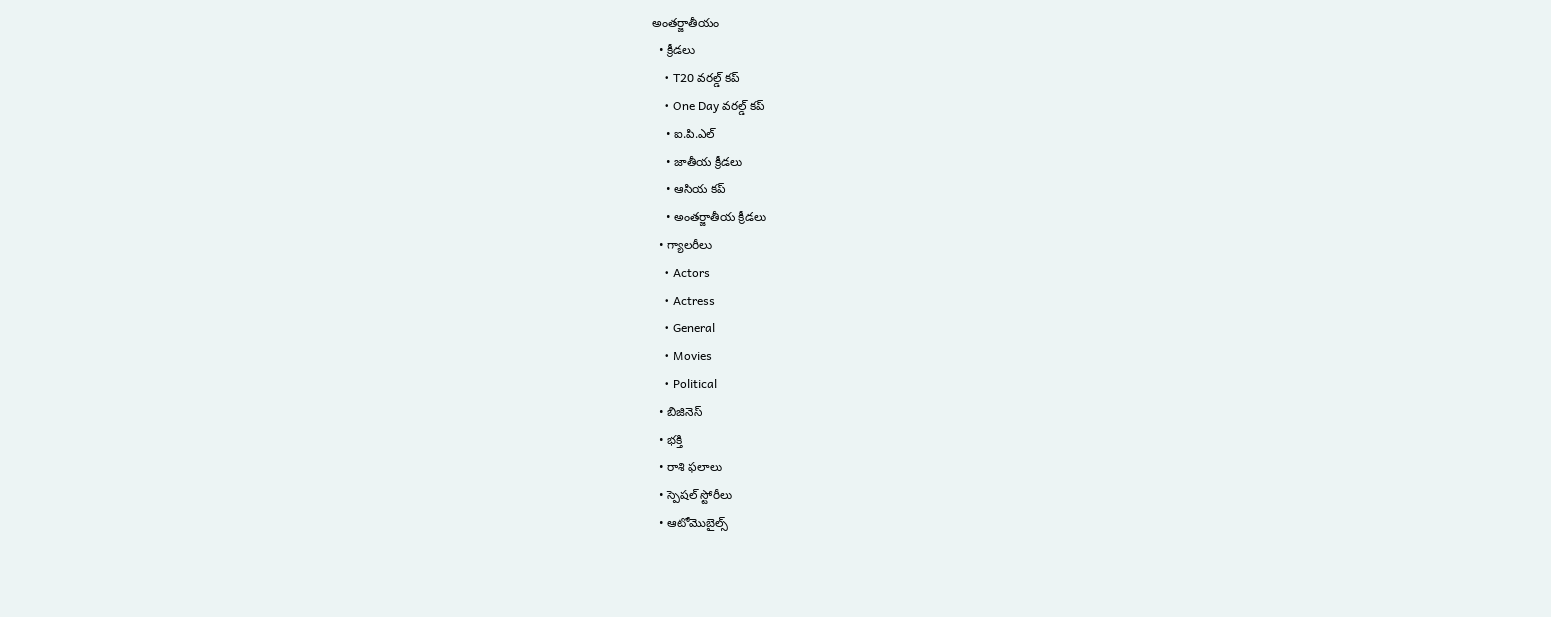అంతర్జాతీయం
  • క్రీడలు
    • T20 వరల్డ్ కప్
    • One Day వరల్డ్ కప్
    • ఐ.పి.ఎల్
    • జాతీయ క్రీడలు
    • ఆసియ కప్
    • అంతర్జాతీయ క్రీడలు
  • గ్యాలరీలు
    • Actors
    • Actress
    • General
    • Movies
    • Political
  • బిజినెస్‌
  • భక్తి
  • రాశి ఫలాలు
  • స్పెషల్‌ స్టోరీలు
  • ఆటోమొబైల్స్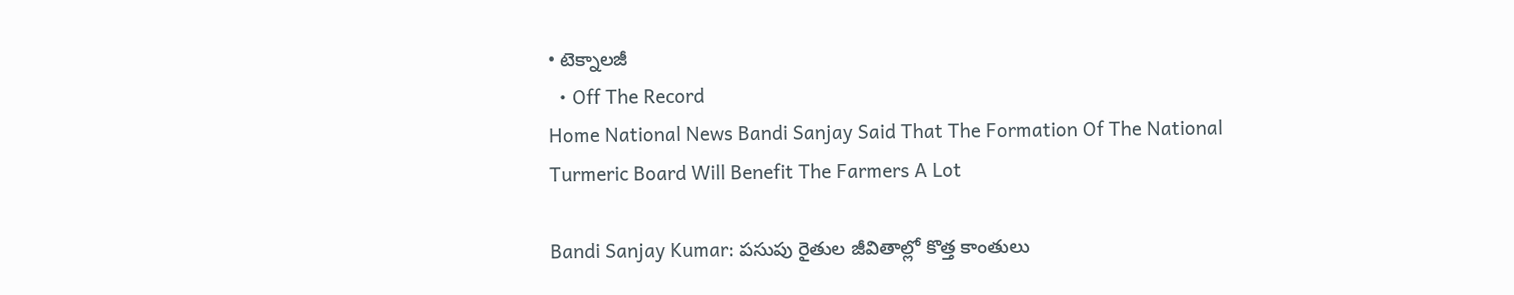• టెక్నాలజీ
  • Off The Record
Home National News Bandi Sanjay Said That The Formation Of The National Turmeric Board Will Benefit The Farmers A Lot

Bandi Sanjay Kumar: పసుపు రైతుల జీవితాల్లో కొత్త కాంతులు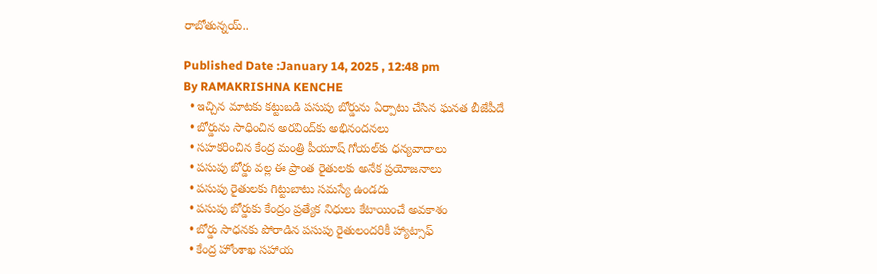రాబోతున్నయ్..

Published Date :January 14, 2025 , 12:48 pm
By RAMAKRISHNA KENCHE
  • ఇచ్చిన మాటకు కట్టుబడి పసుపు బోర్డును ఏర్పాటు చేసిన ఘనత బీజేపీదే
  • బోర్డును సాధించిన అరవింద్‌కు అభినందనలు
  • సహకరించిన కేంద్ర మంత్రి పీయూష్ గోయల్‌కు ధన్యవాదాలు
  • పసుపు బోర్డు వల్ల ఈ ప్రాంత రైతులకు అనేక ప్రయోజనాలు
  • పసుపు రైతులకు గిట్టుబాటు సమస్యే ఉండదు
  • పసుపు బోర్డుకు కేంద్రం ప్రత్యేక నిధులు కేటాయించే అవకాశం
  • బోర్డు సాధనకు పోరాడిన పసుపు రైతులందరికీ హ్యాట్సాఫ్
  • కేంద్ర హోంశాఖ సహాయ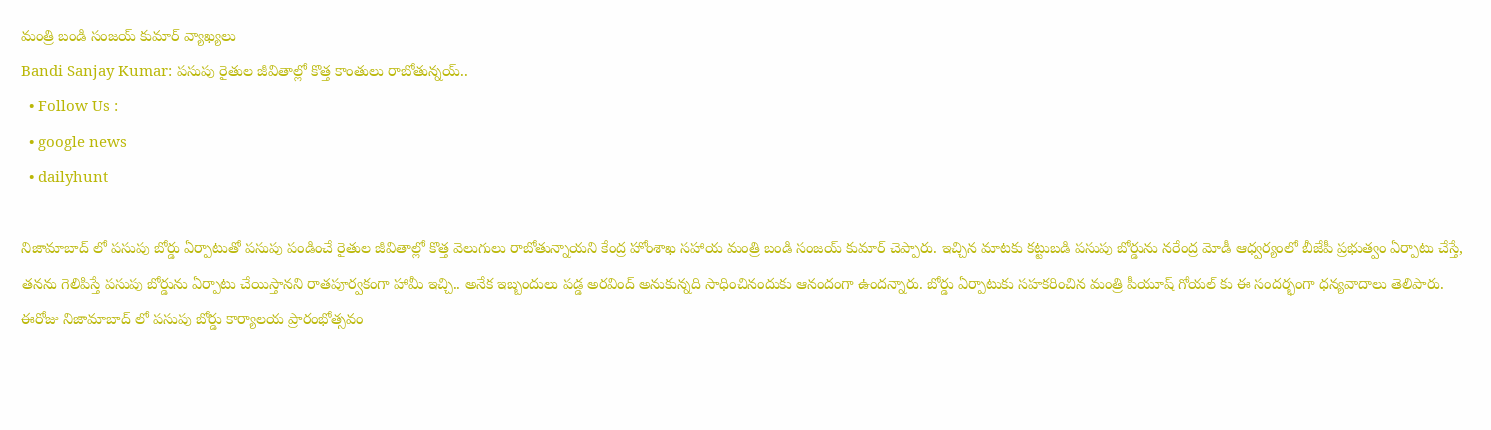మంత్రి బండి సంజయ్ కుమార్ వ్యాఖ్యలు
Bandi Sanjay Kumar: పసుపు రైతుల జీవితాల్లో కొత్త కాంతులు రాబోతున్నయ్..
  • Follow Us :
  • google news
  • dailyhunt

నిజామాబాద్ లో పసుపు బోర్డు ఏర్పాటుతో పసుపు పండించే రైతుల జీవితాల్లో కొత్త వెలుగులు రాబోతున్నాయని కేంద్ర హోంశాఖ సహాయ మంత్రి బండి సంజయ్ కుమార్ చెప్పారు. ఇచ్చిన మాటకు కట్టుబడి పసుపు బోర్డును నరేంద్ర మోడీ ఆధ్వర్యంలో బీజేపీ ప్రభుత్వం ఏర్పాటు చేస్తే, తనను గెలిపిస్తే పసుపు బోర్డును ఏర్పాటు చేయిస్తానని రాతపూర్వకంగా హామీ ఇచ్చి.. అనేక ఇబ్బందులు పడ్డ అరవింద్ అనుకున్నది సాధించినందుకు ఆనందంగా ఉందన్నారు. బోర్డు ఏర్పాటుకు సహకరించిన మంత్రి పీయూష్ గోయల్ కు ఈ సందర్భంగా ధన్యవాదాలు తెలిపారు. ఈరోజు నిజామాబాద్ లో పసుపు బోర్డు కార్యాలయ ప్రారంభోత్సవం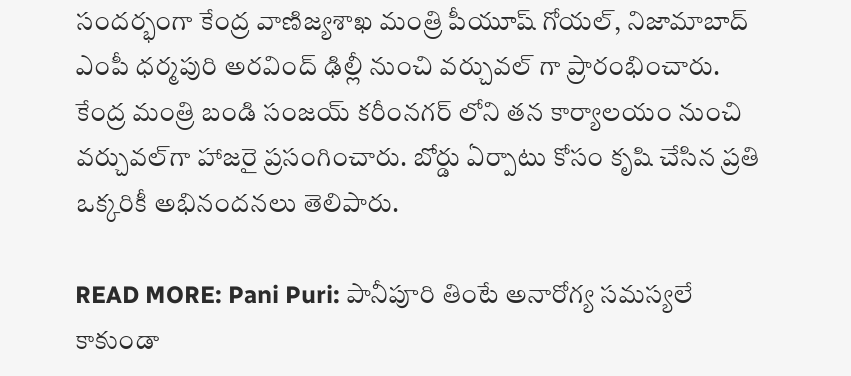సందర్భంగా కేంద్ర వాణిజ్యశాఖ మంత్రి పీయూష్ గోయల్, నిజామాబాద్ ఎంపీ ధర్మపురి అరవింద్ ఢిల్లీ నుంచి వర్చువల్ గా ప్రారంభించారు. కేంద్ర మంత్రి బండి సంజయ్ కరీంనగర్ లోని తన కార్యాలయం నుంచి వర్చువల్‌గా హాజరై ప్రసంగించారు. బోర్డు ఏర్పాటు కోసం కృషి చేసిన ప్రతి ఒక్కరికీ అభినందనలు తెలిపారు.

READ MORE: Pani Puri: పానీపూరి తింటే అనారోగ్య సమస్యలే కాకుండా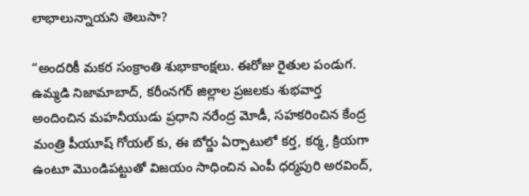లాభాలున్నాయని తెలుసా?

“అందరికీ మకర సంక్రాంతి శుభాకాంక్షలు. ఈరోజు రైతుల పండుగ. ఉమ్మడి నిజామాబాద్, కరీంనగర్ జిల్లాల ప్రజలకు శుభవార్త అందించిన మహనీయుడు ప్రధాని నరేంద్ర మోడీ, సహకరించిన కేంద్ర మంత్రి పీయూష్ గోయల్ కు, ఈ బోర్డు ఏర్పాటులో కర్త, కర్మ, క్రియగా ఉంటూ మొండిపట్టుతో విజయం సాధించిన ఎంపీ ధర్మపురి అరవింద్,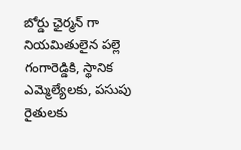బోర్డు ఛైర్మన్ గా నియమితులైన పల్లె గంగారెడ్డికి, స్థానిక ఎమ్మెల్యేలకు, పసుపు రైతులకు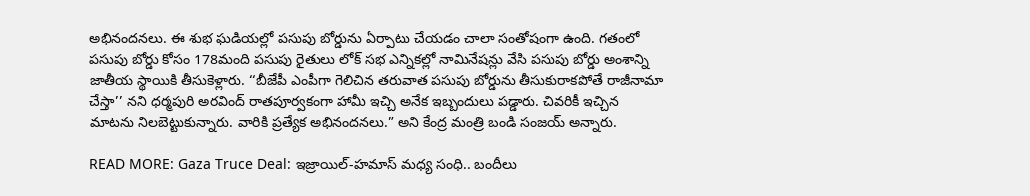అభినందనలు. ఈ శుభ ఘడియల్లో పసుపు బోర్డును ఏర్పాటు చేయడం చాలా సంతోషంగా ఉంది. గతంలో పసుపు బోర్డు కోసం 178మంది పసుపు రైతులు లోక్ సభ ఎన్నికల్లో నామినేషన్లు వేసి పసుపు బోర్డు అంశాన్ని జాతీయ స్థాయికి తీసుకెళ్లారు. ‘‘బీజేపీ ఎంపీగా గెలిచిన తరువాత పసుపు బోర్డును తీసుకురాకపోతే రాజీనామా చేస్తా’’ నని ధర్మపురి అరవింద్ రాతపూర్వకంగా హామీ ఇచ్చి అనేక ఇబ్బందులు పడ్డారు. చివరికీ ఇచ్చిన మాటను నిలబెట్టుకున్నారు. వారికి ప్రత్యేక అభినందనలు.” అని కేంద్ర మంత్రి బండి సంజయ్ అన్నారు.

READ MORE: Gaza Truce Deal: ఇజ్రాయిల్-హమాస్ మధ్య సంధి.. బందీలు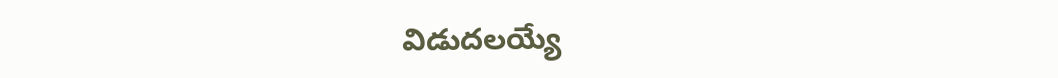విడుదలయ్యే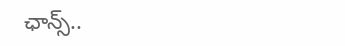ఛాన్స్..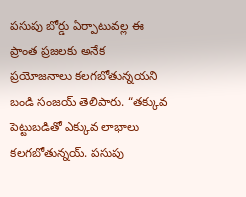పసుపు బోర్డు ఏర్పాటువల్ల ఈ ప్రాంత ప్రజలకు అనేక ప్రయోజనాలు కలగబోతున్నయని బండి సంజయ్ తెలిపారు. “తక్కువ పెట్టుబడితో ఎక్కువ లాభాలు కలగబోతున్నయ్. పసుపు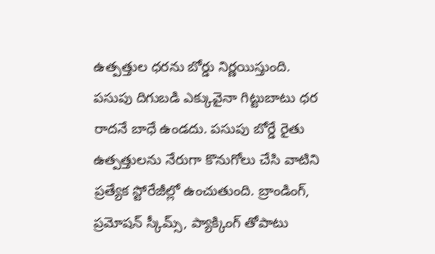ఉత్పత్తుల ధరను బోర్డు నిర్ణయిస్తుంది. పసుపు దిగుబడి ఎక్కువైనా గిట్టుబాటు ధర రాదనే బాధే ఉండదు. పసుపు బోర్డే రైతు ఉత్పత్తులను నేరుగా కొనుగోలు చేసి వాటిని ప్రత్యేక స్టోరేజీల్లో ఉంచుతుంది. బ్రాండింగ్, ప్రమోషన్ స్కీమ్స్, ప్యాక్కింగ్ తోపాటు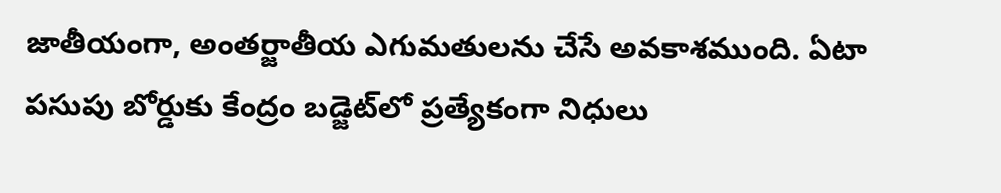జాతీయంగా, అంతర్జాతీయ ఎగుమతులను చేసే అవకాశముంది. ఏటా పసుపు బోర్డుకు కేంద్రం బడ్జెట్‌లో ప్రత్యేకంగా నిధులు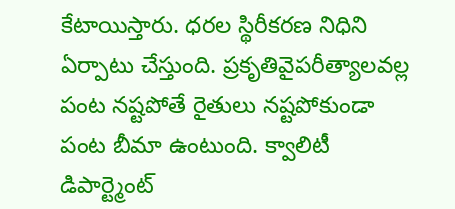కేటాయిస్తారు. ధరల స్థిరీకరణ నిధిని ఏర్పాటు చేస్తుంది. ప్రకృతివైపరీత్యాలవల్ల పంట నష్టపోతే రైతులు నష్టపోకుండా పంట బీమా ఉంటుంది. క్వాలిటీ డిపార్ట్మెంట్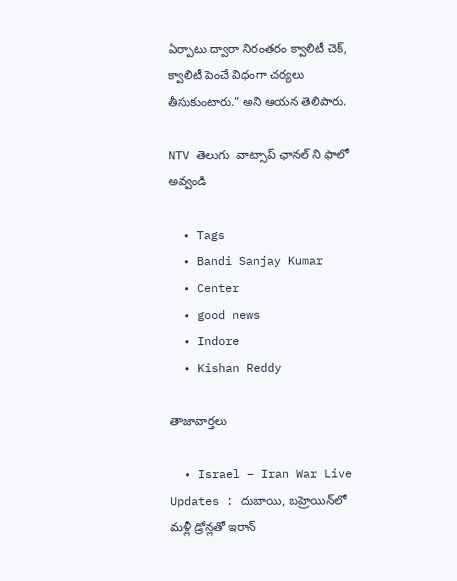ఏర్పాటు ద్వారా నిరంతరం క్వాలిటీ చెక్, క్వాలిటీ పెంచే విధంగా చర్యలు తీసుకుంటారు.” అని ఆయన తెలిపారు.

NTV తెలుగు  వాట్సాప్ ఛానల్ ని ఫాలో అవ్వండి

  • Tags
  • Bandi Sanjay Kumar
  • Center
  • good news
  • Indore
  • Kishan Reddy

తాజావార్తలు

  • Israel – Iran War Live Updates : దుబాయి, బహ్రెయిన్‌లో మళ్లీ డ్రోన్లతో ఇరాన్‌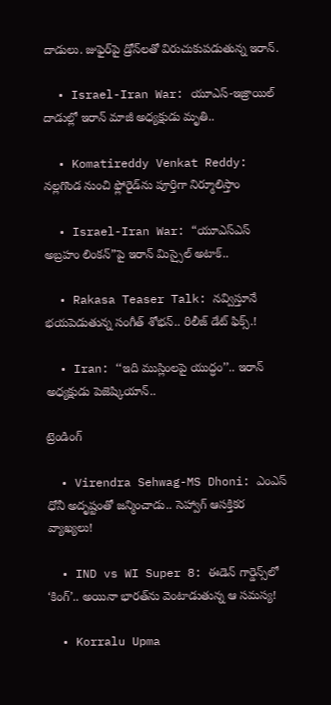దాడులు. జుఫైర్‌పై డ్రోన్‌లతో విరుచుకుపడుతున్న ఇరాన్‌.

  • Israel-Iran War: యూఎస్-ఇజ్రాయిల్ దాడుల్లో ఇరాన్ మాజీ అధ్యక్షుడు మృతి..

  • Komatireddy Venkat Reddy: నల్లగొండ నుంచి ఫ్లోరైడ్‌ను పూర్తిగా నిర్మూలిస్తాం

  • Israel-Iran War: “యూఎస్ఎస్ అబ్రహం లింకన్‌”పై ఇరాన్ మిస్సైల్ అటాక్..

  • Rakasa Teaser Talk: నవ్విస్తూనే భయపెడుతున్న సంగీత్ శోభన్.. రిలీజ్ డేట్ ఫిక్స్.!

  • Iran: ‘‘ఇది ముస్లింలపై యుద్ధం’’.. ఇరాన్ అధ్యక్షుడు పెజెష్కియాన్..

ట్రెండింగ్‌

  • Virendra Sehwag-MS Dhoni: ఎంఎస్ ధోనీ అదృష్టంతో జన్మించాడు.. సెహ్వాగ్ ఆసక్తికర వ్యాఖ్యలు!

  • IND vs WI Super 8: ఈడెన్‌ గార్డెన్స్‌లో ‘కింగ్’.. అయినా భారత్‌ను వెంటాడుతున్న ఆ సమస్య!

  • Korralu Upma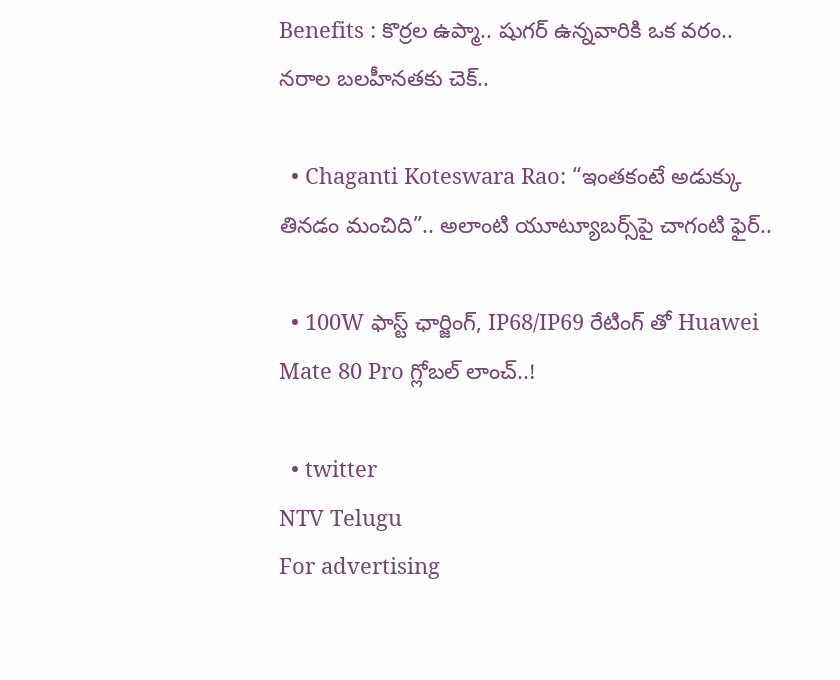Benefits : కొర్రల ఉప్మా.. షుగర్ ఉన్నవారికి ఒక వరం.. నరాల బలహీనతకు చెక్..

  • Chaganti Koteswara Rao: “ఇంతకంటే అడుక్కు తినడం మంచిది”.. అలాంటి యూట్యూబర్స్‌పై చాగంటి ఫైర్..

  • 100W ఫాస్ట్ ఛార్జింగ్, IP68/IP69 రేటింగ్ తో Huawei Mate 80 Pro గ్లోబల్ లాంచ్‌..!

  • twitter
NTV Telugu
For advertising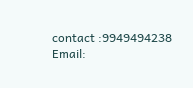contact :9949494238
Email: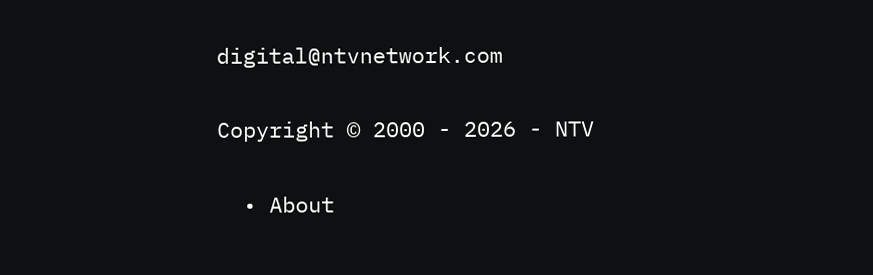digital@ntvnetwork.com

Copyright © 2000 - 2026 - NTV

  • About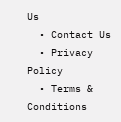Us
  • Contact Us
  • Privacy Policy
  • Terms & Conditions